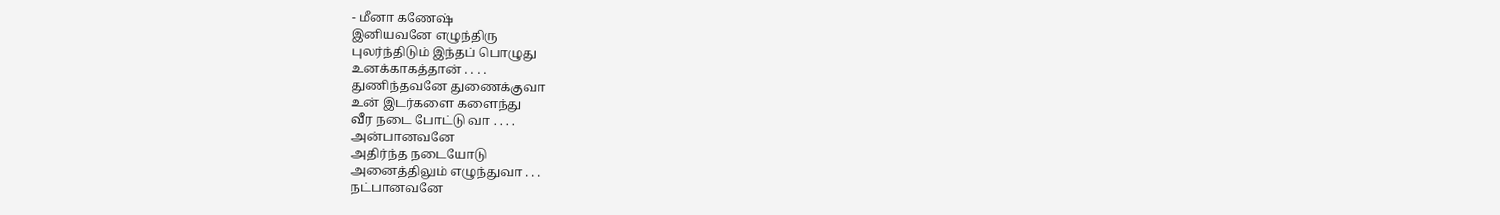- மீனா கணேஷ்
இனியவனே எழுந்திரு
புலர்ந்திடும் இந்தப் பொழுது
உனக்காகத்தான் . . . .
துணிந்தவனே துணைக்குவா
உன் இடர்களை களைந்து
வீர நடை போட்டு வா . . . .
அன்பானவனே
அதிர்ந்த நடையோடு
அனைத்திலும் எழுந்துவா . . .
நட்பானவனே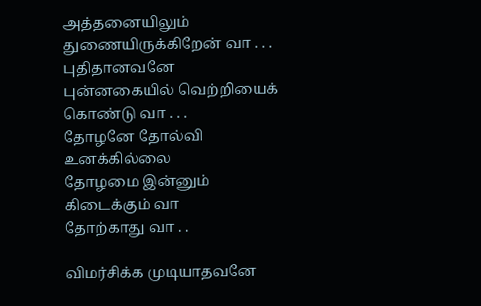அத்தனையிலும்
துணையிருக்கிறேன் வா . . .
புதிதானவனே
புன்னகையில் வெற்றியைக்
கொண்டு வா . . .
தோழனே தோல்வி உனக்கில்லை
தோழமை இன்னும் கிடைக்கும் வா
தோற்காது வா . .

விமர்சிக்க முடியாதவனே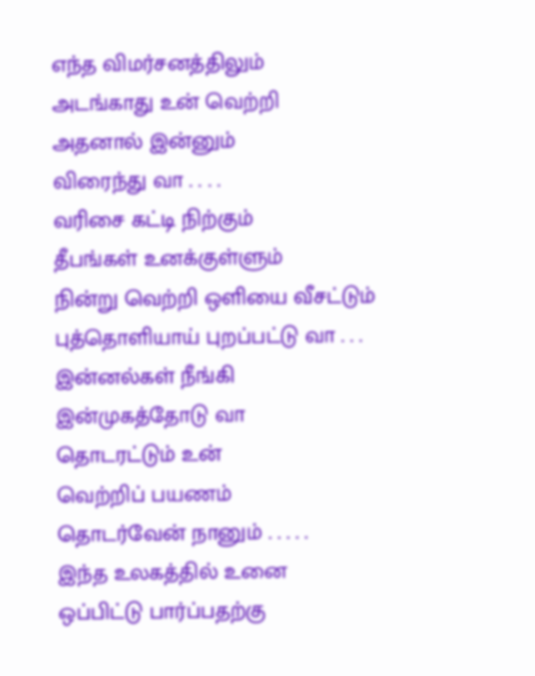எந்த விமர்சனத்திலும்
அடங்காது உன் வெற்றி
அதனால் இன்னும்
விரைந்து வா . . . .
வரிசை கட்டி நிற்கும்
தீபங்கள் உனக்குள்ளும்
நின்று வெற்றி ஒளியை வீசட்டும்
புத்தொளியாய் புறப்பட்டு வா . . .
இன்னல்கள் நீங்கி
இன்முகத்தோடு வா
தொடரட்டும் உன்
வெற்றிப் பயணம்
தொடர்வேன் நானும் . . . . .
இந்த உலகத்தில் உனை
ஒப்பிட்டு பார்ப்பதற்கு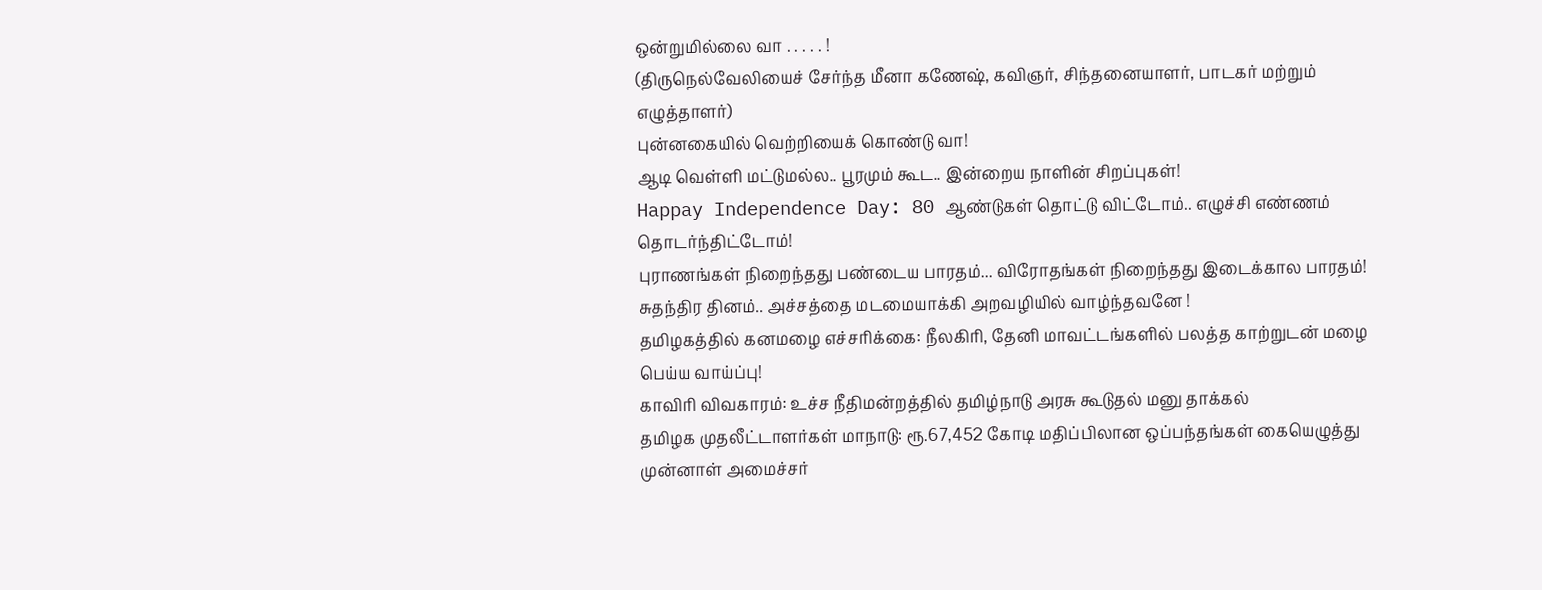ஒன்றுமில்லை வா . . . . . !
(திருநெல்வேலியைச் சேர்ந்த மீனா கணேஷ், கவிஞர், சிந்தனையாளர், பாடகர் மற்றும் எழுத்தாளர்)
புன்னகையில் வெற்றியைக் கொண்டு வா!
ஆடி வெள்ளி மட்டுமல்ல.. பூரமும் கூட.. இன்றைய நாளின் சிறப்புகள்!
Happay Independence Day: 80 ஆண்டுகள் தொட்டு விட்டோம்.. எழுச்சி எண்ணம் தொடர்ந்திட்டோம்!
புராணங்கள் நிறைந்தது பண்டைய பாரதம்... விரோதங்கள் நிறைந்தது இடைக்கால பாரதம்!
சுதந்திர தினம்.. அச்சத்தை மடமையாக்கி அறவழியில் வாழ்ந்தவனே !
தமிழகத்தில் கனமழை எச்சரிக்கை: நீலகிரி, தேனி மாவட்டங்களில் பலத்த காற்றுடன் மழை பெய்ய வாய்ப்பு!
காவிரி விவகாரம்: உச்ச நீதிமன்றத்தில் தமிழ்நாடு அரசு கூடுதல் மனு தாக்கல்
தமிழக முதலீட்டாளர்கள் மாநாடு: ரூ.67,452 கோடி மதிப்பிலான ஒப்பந்தங்கள் கையெழுத்து
முன்னாள் அமைச்சர்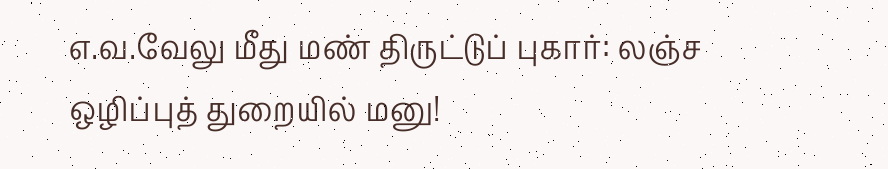எ.வ.வேலு மீது மண் திருட்டுப் புகார்: லஞ்ச ஒழிப்புத் துறையில் மனு!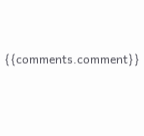{{comments.comment}}